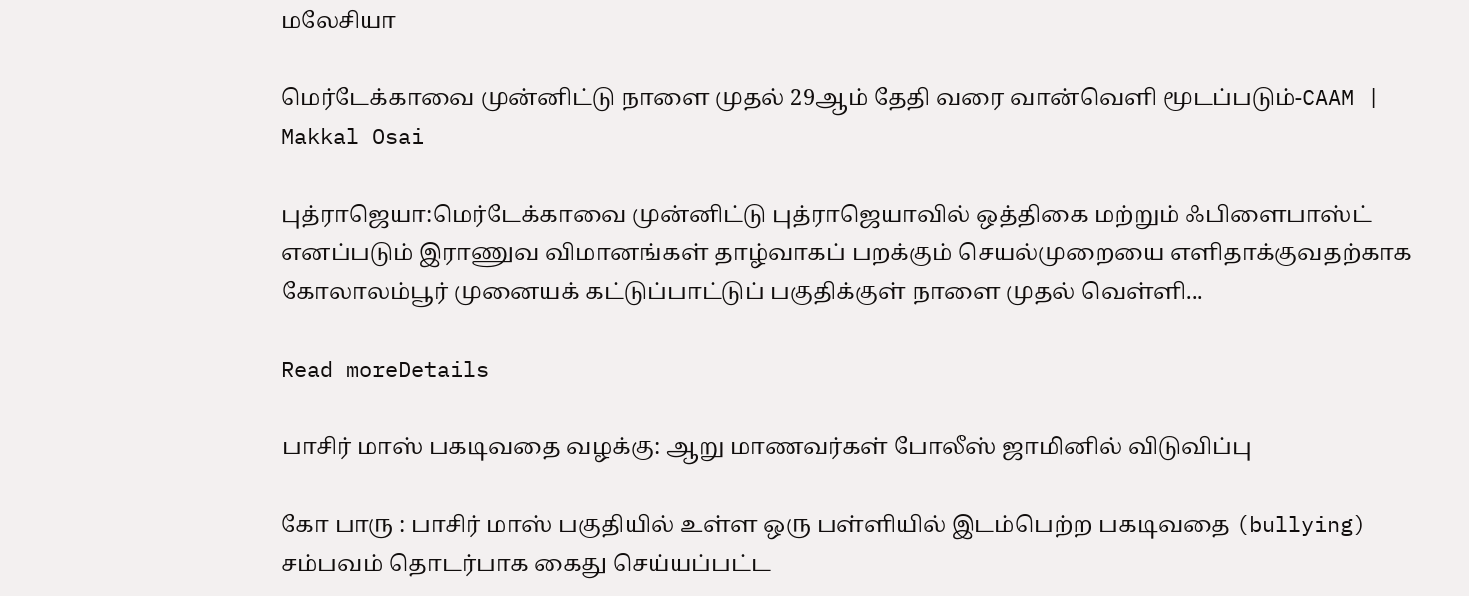மலேசியா

மெர்டேக்காவை முன்னிட்டு நாளை முதல் 29ஆம் தேதி வரை வான்வெளி மூடப்படும்-CAAM | Makkal Osai

புத்ராஜெயா:மெர்டேக்காவை முன்னிட்டு புத்ராஜெயாவில் ஒத்திகை மற்றும் ஃபிளைபாஸ்ட் எனப்படும் இராணுவ விமானங்கள் தாழ்வாகப் பறக்கும் செயல்முறையை எளிதாக்குவதற்காக கோலாலம்பூர் முனையக் கட்டுப்பாட்டுப் பகுதிக்குள் நாளை முதல் வெள்ளி...

Read moreDetails

பாசிர் மாஸ் பகடிவதை வழக்கு: ஆறு மாணவர்கள் போலீஸ் ஜாமினில் விடுவிப்பு

கோ பாரு : பாசிர் மாஸ் பகுதியில் உள்ள ஒரு பள்ளியில் இடம்பெற்ற பகடிவதை (bullying) சம்பவம் தொடர்பாக கைது செய்யப்பட்ட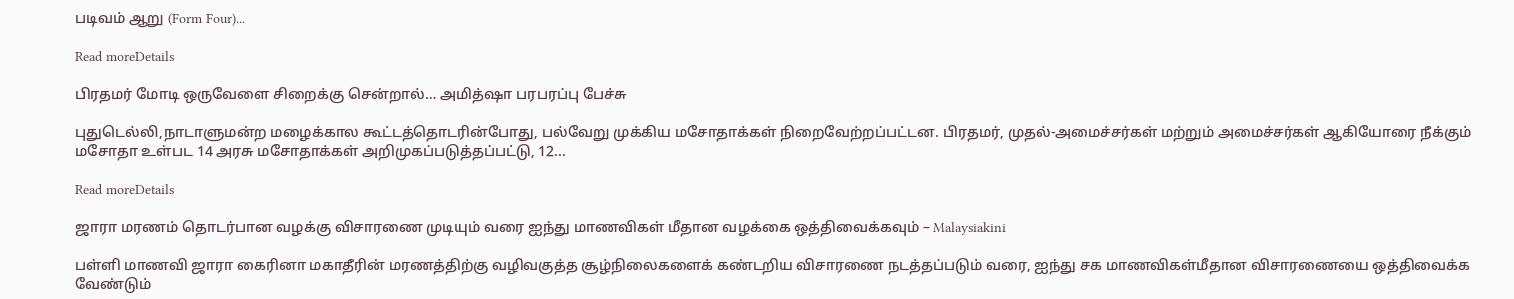படிவம் ஆறு (Form Four)...

Read moreDetails

பிரதமர் மோடி ஒருவேளை சிறைக்கு சென்றால்… அமித்ஷா பரபரப்பு பேச்சு

புதுடெல்லி,நாடாளுமன்ற மழைக்கால கூட்டத்தொடரின்போது, பல்வேறு முக்கிய மசோதாக்கள் நிறைவேற்றப்பட்டன. பிரதமர், முதல்-அமைச்சர்கள் மற்றும் அமைச்சர்கள் ஆகியோரை நீக்கும் மசோதா உள்பட 14 அரசு மசோதாக்கள் அறிமுகப்படுத்தப்பட்டு, 12...

Read moreDetails

ஜாரா மரணம் தொடர்பான வழக்கு விசாரணை முடியும் வரை ஐந்து மாணவிகள் மீதான வழக்கை ஒத்திவைக்கவும் – Malaysiakini

பள்ளி மாணவி ஜாரா கைரினா மகாதீரின் மரணத்திற்கு வழிவகுத்த சூழ்நிலைகளைக் கண்டறிய விசாரணை நடத்தப்படும் வரை, ஐந்து சக மாணவிகள்மீதான விசாரணையை ஒத்திவைக்க வேண்டும்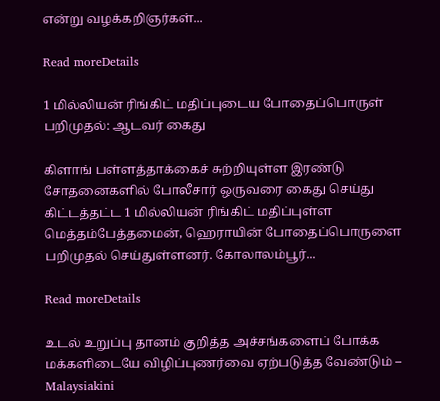என்று வழக்கறிஞர்கள்...

Read moreDetails

1 மில்லியன் ரிங்கிட் மதிப்புடைய போதைப்பொருள் பறிமுதல்: ஆடவர் கைது

கிளாங் பள்ளத்தாக்கைச் சுற்றியுள்ள இரண்டு சோதனைகளில் போலீசார் ஒருவரை கைது செய்து கிட்டத்தட்ட 1 மில்லியன் ரிங்கிட் மதிப்புள்ள மெத்தம்பேத்தமைன், ஹெராயின் போதைப்பொருளை பறிமுதல் செய்துள்ளனர். கோலாலம்பூர்...

Read moreDetails

உடல் உறுப்பு தானம் குறித்த அச்சங்களைப் போக்க மக்களிடையே விழிப்புணர்வை ஏற்படுத்த வேண்டும் – Malaysiakini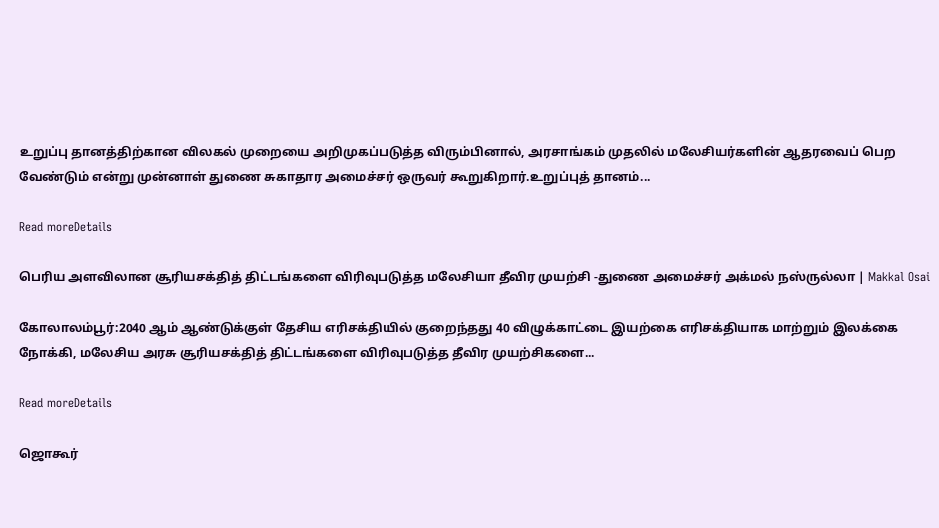உறுப்பு தானத்திற்கான விலகல் முறையை அறிமுகப்படுத்த விரும்பினால், அரசாங்கம் முதலில் மலேசியர்களின் ஆதரவைப் பெற வேண்டும் என்று முன்னாள் துணை சுகாதார அமைச்சர் ஒருவர் கூறுகிறார்.உறுப்புத் தானம்...

Read moreDetails

பெரிய அளவிலான சூரியசக்தித் திட்டங்களை விரிவுபடுத்த மலேசியா தீவிர முயற்சி -துணை அமைச்சர் அக்மல் நஸ்ருல்லா | Makkal Osai

கோலாலம்பூர்:2040 ஆம் ஆண்டுக்குள் தேசிய எரிசக்தியில் குறைந்தது 40 விழுக்காட்டை இயற்கை எரிசக்தியாக மாற்றும் இலக்கை நோக்கி, மலேசிய அரசு சூரியசக்தித் திட்டங்களை விரிவுபடுத்த தீவிர முயற்சிகளை...

Read moreDetails

ஜொகூர்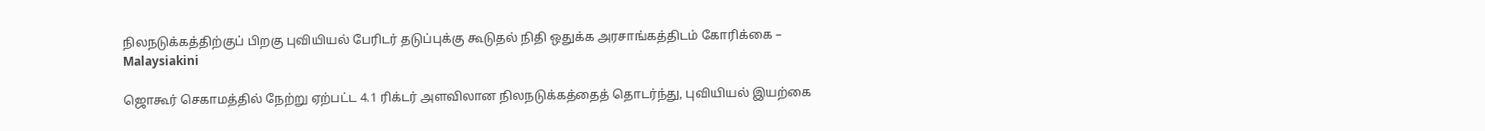நிலநடுக்கத்திற்குப் பிறகு புவியியல் பேரிடர் தடுப்புக்கு கூடுதல் நிதி ஒதுக்க அரசாங்கத்திடம் கோரிக்கை – Malaysiakini

ஜொகூர் செகாமத்தில் நேற்று ஏற்பட்ட 4.1 ரிக்டர் அளவிலான நிலநடுக்கத்தைத் தொடர்ந்து, புவியியல் இயற்கை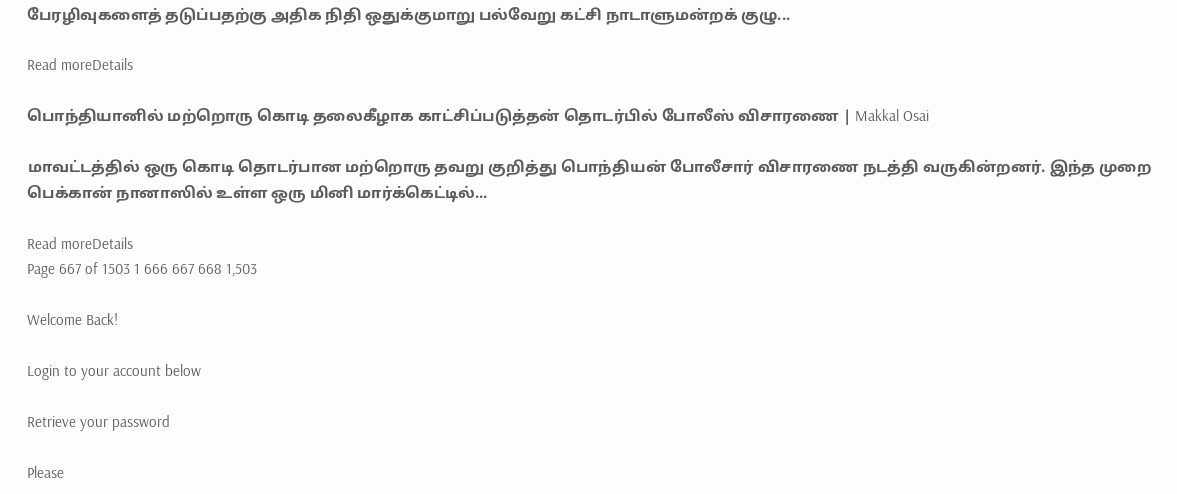பேரழிவுகளைத் தடுப்பதற்கு அதிக நிதி ஒதுக்குமாறு பல்வேறு கட்சி நாடாளுமன்றக் குழு...

Read moreDetails

பொந்தியானில் மற்றொரு கொடி தலைகீழாக காட்சிப்படுத்தன் தொடர்பில் போலீஸ் விசாரணை | Makkal Osai

மாவட்டத்தில் ஒரு கொடி தொடர்பான மற்றொரு தவறு குறித்து பொந்தியன் போலீசார் விசாரணை நடத்தி வருகின்றனர். இந்த முறை பெக்கான் நானாஸில் உள்ள ஒரு மினி மார்க்கெட்டில்...

Read moreDetails
Page 667 of 1503 1 666 667 668 1,503

Welcome Back!

Login to your account below

Retrieve your password

Please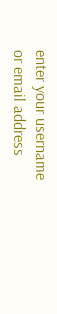enter your username or email address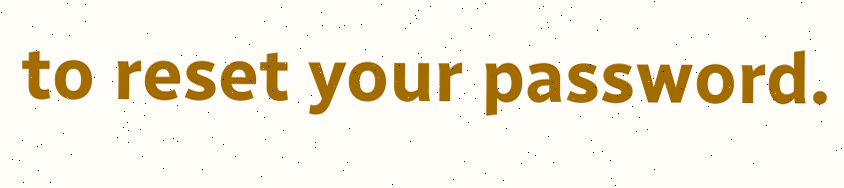to reset your password.